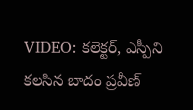VIDEO: కలెక్టర్, ఎస్పీని కలసిన బాదం ప్రవీణ్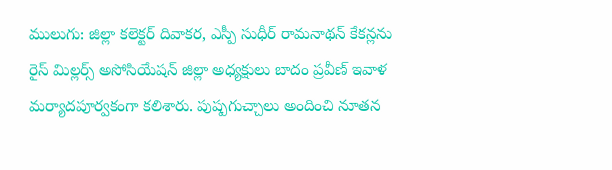ములుగు: జిల్లా కలెక్టర్ దివాకర, ఎస్పీ సుధీర్ రామనాథన్ కేకన్లను రైస్ మిల్లర్స్ అసోసియేషన్ జిల్లా అధ్యక్షులు బాదం ప్రవీణ్ ఇవాళ మర్యాదపూర్వకంగా కలిశారు. పుష్పగుచ్చాలు అందించి నూతన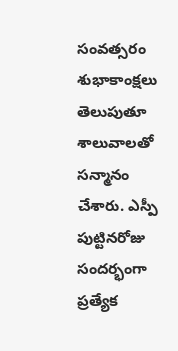సంవత్సరం శుభాకాంక్షలు తెలుపుతూ శాలువాలతో సన్మానం చేశారు. ఎస్పీ పుట్టినరోజు సందర్భంగా ప్రత్యేక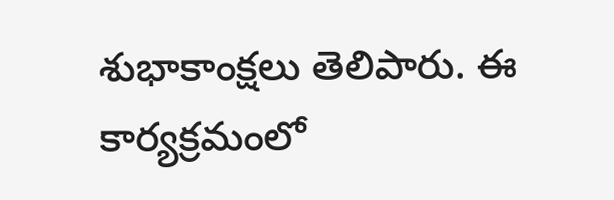శుభాకాంక్షలు తెలిపారు. ఈ కార్యక్రమంలో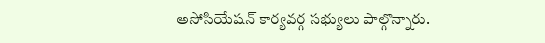అసోసియేషన్ కార్యవర్గ సభ్యులు పాల్గొన్నారు.